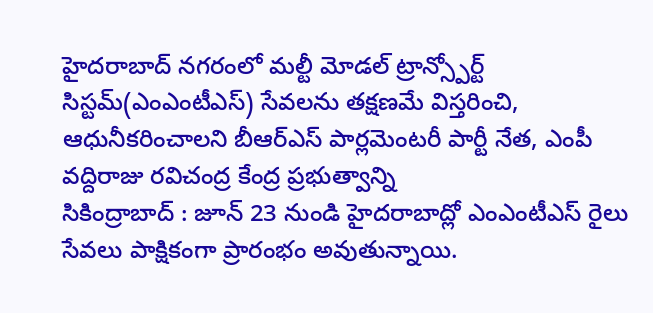హైదరాబాద్ నగరంలో మల్టీ మోడల్ ట్రాన్స్పోర్ట్ సిస్టమ్(ఎంఎంటీఎస్) సేవలను తక్షణమే విస్తరించి, ఆధునీకరించాలని బీఆర్ఎస్ పార్లమెంటరీ పార్టీ నేత, ఎంపీ వద్దిరాజు రవిచంద్ర కేంద్ర ప్రభుత్వాన్ని
సికింద్రాబాద్ : జూన్ 23 నుండి హైదరాబాద్లో ఎంఎంటీఎస్ రైలు సేవలు పాక్షికంగా ప్రారంభం అవుతున్నాయి.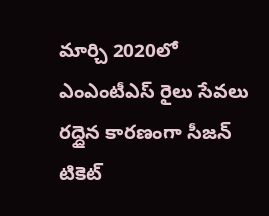మార్చి 2020లో ఎంఎంటీఎస్ రైలు సేవలు రద్దైన కారణంగా సీజన్ టికెట్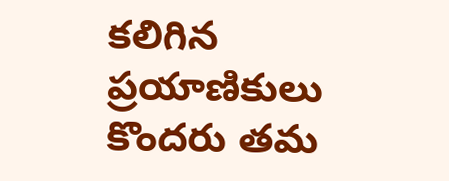కలిగిన ప్రయాణికులు కొందరు తమ